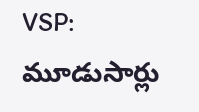VSP: మూడుసార్లు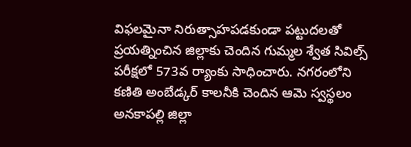విఫలమైనా నిరుత్సాహపడకుండా పట్టుదలతో ప్రయత్నించిన జిల్లాకు చెందిన గుమ్మల శ్వేత సివిల్స్ పరీక్షలో 573వ ర్యాంకు సాధించారు. నగరంలోని కణితి అంబేడ్కర్ కాలనీకి చెందిన ఆమె స్వస్థలం అనకాపల్లి జిల్లా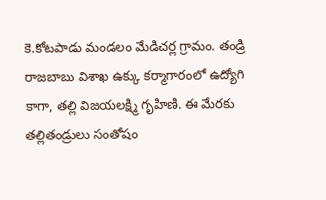కె.కోటపాడు మండలం మేడిచర్ల గ్రామం. తండ్రి రాజబాబు విశాఖ ఉక్కు కర్మాగారంలో ఉద్యోగి కాగా, తల్లి విజయలక్ష్మి గృహిణి. ఈ మేరకు తల్లితండ్రులు సంతోషం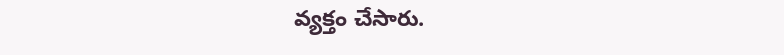వ్యక్తం చేసారు.